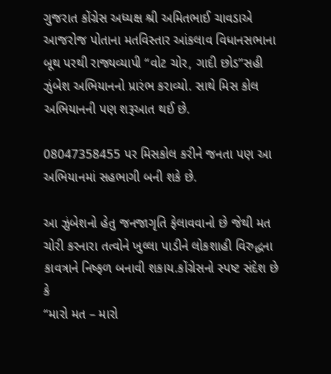ગુજરાત કોંગ્રેસ અધ્યક્ષ શ્રી અમિતભાઈ ચાવડાએ આજરોજ પોતાના મતવિસ્તાર આંકલાવ વિધાનસભાના બૂથ પરથી રાજ્યવ્યાપી “વોટ ચોર, ગાદી છોડ”સહી ઝુંબેશ અભિયાનનો પ્રારંભ કરાવ્યો. સાથે મિસ કોલ અભિયાનની પણ શરૂઆત થઈ છે.

08047358455 પર મિસકોલ કરીને જનતા પણ આ અભિયાનમાં સહભાગી બની શકે છે.

આ ઝુંબેશનો હેતુ જનજાગૃતિ ફેલાવવાનો છે જેથી મત ચોરી કરનારા તત્વોને ખુલ્લા પાડીને લોકશાહી વિરુદ્ધના કાવત્રાને નિષ્ફળ બનાવી શકાય.કોંગ્રેસનો સ્પષ્ટ સંદેશ છે કે
“મારો મત – મારો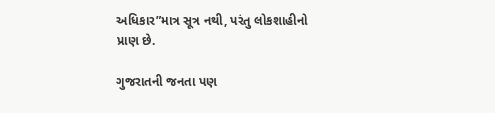અધિકાર”માત્ર સૂત્ર નથી, પરંતુ લોકશાહીનો પ્રાણ છે.

ગુજરાતની જનતા પણ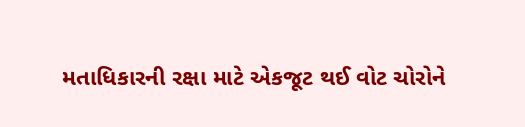મતાધિકારની રક્ષા માટે એકજૂટ થઈ વોટ ચોરોને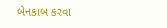બેનકાબ કરવા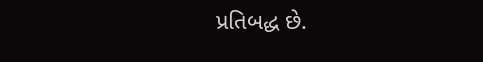પ્રતિબદ્ધ છે.